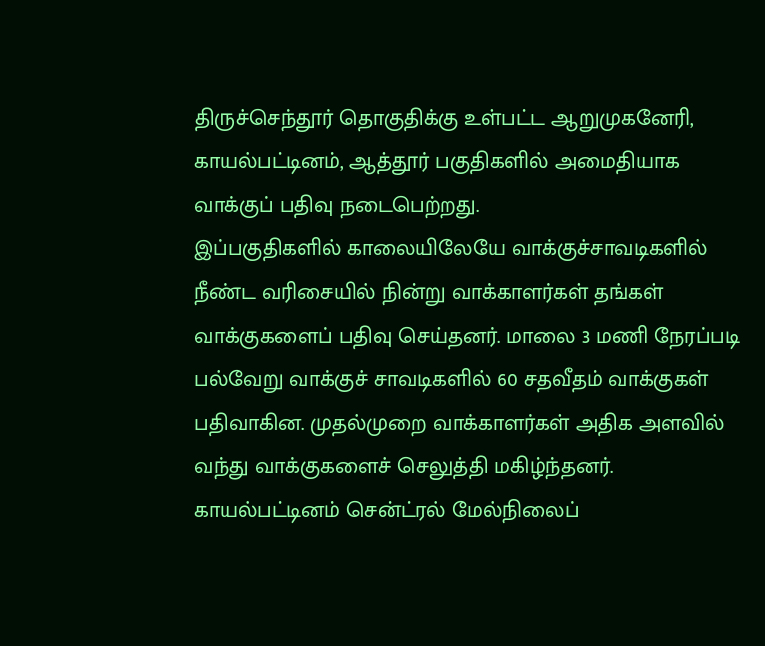திருச்செந்தூர் தொகுதிக்கு உள்பட்ட ஆறுமுகனேரி, காயல்பட்டினம், ஆத்தூர் பகுதிகளில் அமைதியாக வாக்குப் பதிவு நடைபெற்றது.
இப்பகுதிகளில் காலையிலேயே வாக்குச்சாவடிகளில் நீண்ட வரிசையில் நின்று வாக்காளர்கள் தங்கள் வாக்குகளைப் பதிவு செய்தனர். மாலை 3 மணி நேரப்படி பல்வேறு வாக்குச் சாவடிகளில் 60 சதவீதம் வாக்குகள் பதிவாகின. முதல்முறை வாக்காளர்கள் அதிக அளவில் வந்து வாக்குகளைச் செலுத்தி மகிழ்ந்தனர்.
காயல்பட்டினம் சென்ட்ரல் மேல்நிலைப்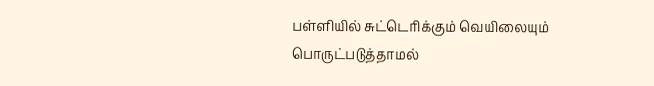பள்ளியில் சுட்டெரிக்கும் வெயிலையும் பொருட்படுத்தாமல்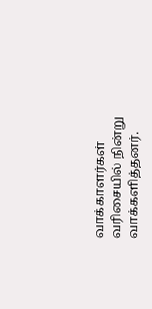வாக்காளர்கள் வரிசையில் நின்று வாக்களித்தனர்.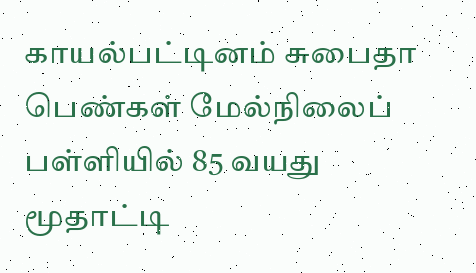காயல்பட்டினம் சுபைதா பெண்கள் மேல்நிலைப் பள்ளியில் 85 வயது மூதாட்டி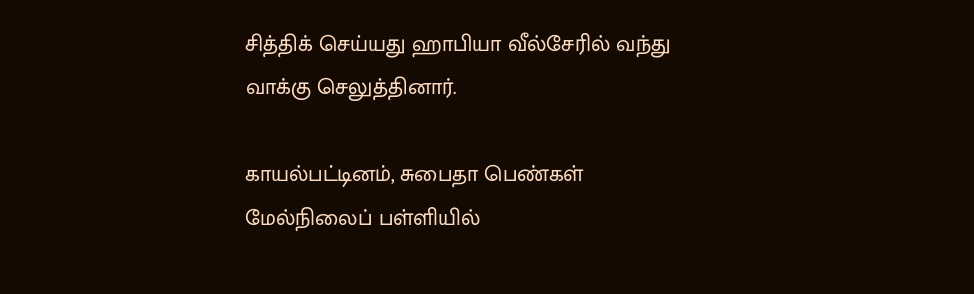சித்திக் செய்யது ஹாபியா வீல்சேரில் வந்து வாக்கு செலுத்தினார்.

காயல்பட்டினம், சுபைதா பெண்கள் மேல்நிலைப் பள்ளியில்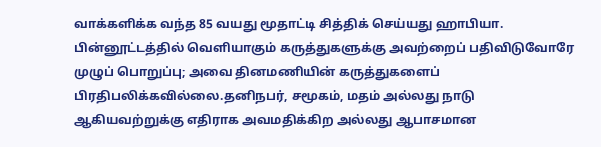வாக்களிக்க வந்த 85 வயது மூதாட்டி சித்திக் செய்யது ஹாபியா.
பின்னூட்டத்தில் வெளியாகும் கருத்துகளுக்கு அவற்றைப் பதிவிடுவோரே முழுப் பொறுப்பு; அவை தினமணியின் கருத்துகளைப் பிரதிபலிக்கவில்லை.தனிநபர், சமூகம், மதம் அல்லது நாடு ஆகியவற்றுக்கு எதிராக அவமதிக்கிற அல்லது ஆபாசமான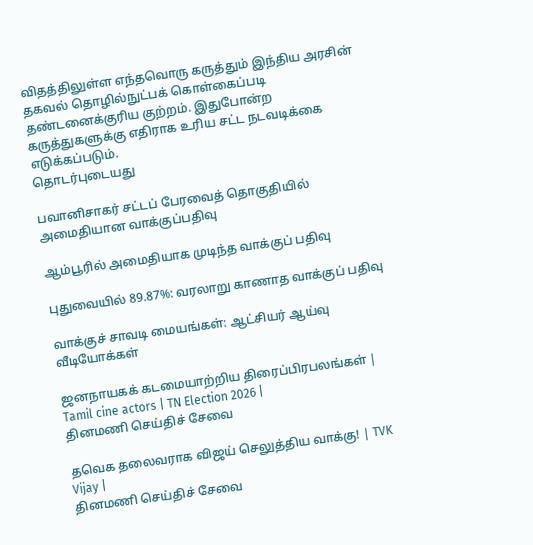விதத்திலுள்ள எந்தவொரு கருத்தும் இந்திய அரசின் தகவல் தொழில்நுட்பக் கொள்கைப்படி தண்டனைக்குரிய குற்றம். இதுபோன்ற கருத்துகளுக்கு எதிராக உரிய சட்ட நடவடிக்கை எடுக்கப்படும்.
தொடர்புடையது

பவானிசாகர் சட்டப் பேரவைத் தொகுதியில் அமைதியான வாக்குப்பதிவு

ஆம்பூரில் அமைதியாக முடிந்த வாக்குப் பதிவு

புதுவையில் 89.87%: வரலாறு காணாத வாக்குப் பதிவு

வாக்குச் சாவடி மையங்கள்: ஆட்சியர் ஆய்வு
வீடியோக்கள்

ஜனநாயகக் கடமையாற்றிய திரைப்பிரபலங்கள் | Tamil cine actors | TN Election 2026 |
தினமணி செய்திச் சேவை

தவெக தலைவராக விஜய் செலுத்திய வாக்கு! | TVK Vijay |
தினமணி செய்திச் சேவை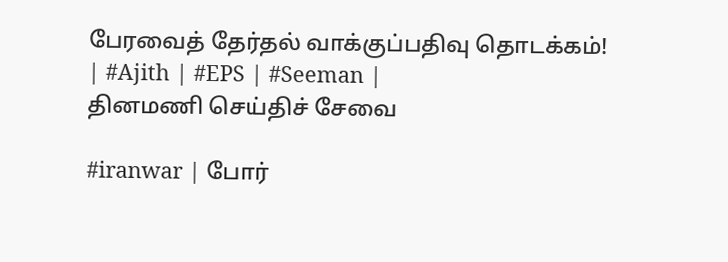பேரவைத் தேர்தல் வாக்குப்பதிவு தொடக்கம்! | #Ajith | #EPS | #Seeman |
தினமணி செய்திச் சேவை

#iranwar | போர்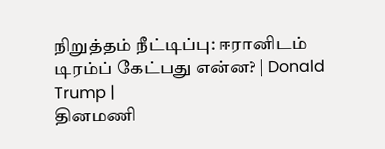நிறுத்தம் நீட்டிப்பு: ஈரானிடம் டிரம்ப் கேட்பது என்ன? | Donald Trump |
தினமணி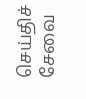செய்திச் சேவை